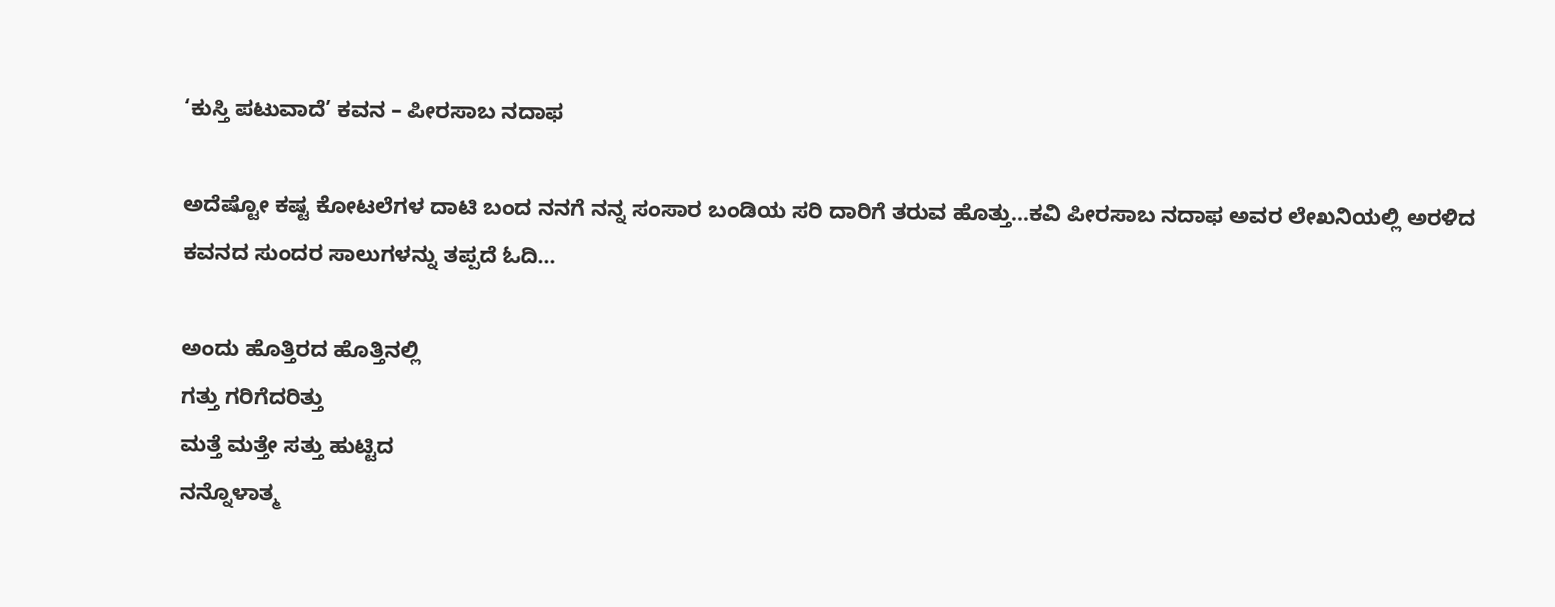‘ಕುಸ್ತಿ ಪಟುವಾದೆ’ ಕವನ – ಪೀರಸಾಬ ನದಾಫ

ಅದೆಷ್ಟೋ ಕಷ್ಟ ಕೋಟಲೆಗಳ ದಾಟಿ ಬಂದ ನನಗೆ ನನ್ನ ಸಂಸಾರ ಬಂಡಿಯ ಸರಿ ದಾರಿಗೆ ತರುವ ಹೊತ್ತು…ಕವಿ ಪೀರಸಾಬ ನದಾಫ ಅವರ ಲೇಖನಿಯಲ್ಲಿ ಅರಳಿದ ಕವನದ ಸುಂದರ ಸಾಲುಗಳನ್ನು ತಪ್ಪದೆ ಓದಿ…

ಅಂದು ಹೊತ್ತಿರದ ಹೊತ್ತಿನಲ್ಲಿ
ಗತ್ತು ಗರಿಗೆದರಿತ್ತು
ಮತ್ತೆ ಮತ್ತೇ ಸತ್ತು ಹುಟ್ಟಿದ
ನನ್ನೊಳಾತ್ಮ‌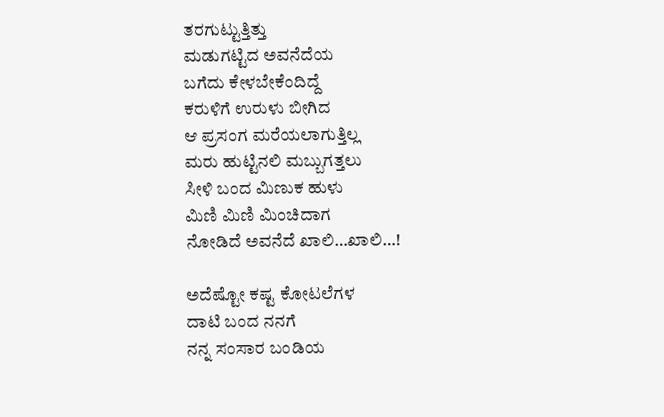ತರಗುಟ್ಟುತ್ತಿತ್ತು
ಮಡುಗಟ್ಟಿದ ಅವನೆದೆಯ
ಬಗೆದು ಕೇಳಬೇಕೆಂದಿದ್ದೆ
ಕರುಳಿಗೆ ಉರುಳು ಬೀಗಿದ
ಆ ಪ್ರಸಂಗ ಮರೆಯಲಾಗುತ್ತಿಲ್ಲ
ಮರು ಹುಟ್ಟಿನಲಿ ಮಬ್ಬುಗತ್ತಲು
ಸೀಳಿ ಬಂದ ಮಿಣುಕ ಹುಳು
ಮಿಣಿ ಮಿಣಿ ಮಿಂಚಿದಾಗ
ನೋಡಿದೆ ಅವನೆದೆ ಖಾಲಿ…ಖಾಲಿ…!

ಅದೆಷ್ಟೋ ಕಷ್ಟ ಕೋಟಲೆಗಳ
ದಾಟಿ ಬಂದ ನನಗೆ
ನನ್ನ ಸಂಸಾರ ಬಂಡಿಯ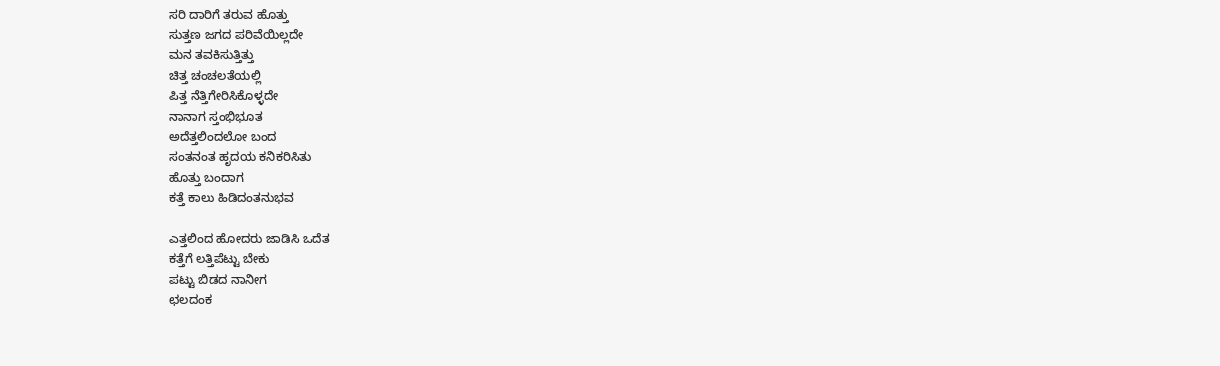ಸರಿ ದಾರಿಗೆ ತರುವ ಹೊತ್ತು
ಸುತ್ತಣ ಜಗದ ಪರಿವೆಯಿಲ್ಲದೇ
ಮನ ತವಕಿಸುತ್ತಿತ್ತು
ಚಿತ್ತ ಚಂಚಲತೆಯಲ್ಲಿ
ಪಿತ್ತ ನೆತ್ತಿಗೇರಿಸಿಕೊಳ್ಳದೇ
ನಾನಾಗ ಸ್ತಂಭಿಭೂತ
ಅದೆತ್ತಲಿಂದಲೋ ಬಂದ
ಸಂತನಂತ ಹೃದಯ ಕನಿಕರಿಸಿತು
ಹೊತ್ತು ಬಂದಾಗ
ಕತ್ತೆ ಕಾಲು ಹಿಡಿದಂತನುಭವ

ಎತ್ತಲಿಂದ ಹೋದರು ಜಾಡಿಸಿ ಒದೆತ
ಕತ್ತೆಗೆ ಲತ್ತಿಪೆಟ್ಟು ಬೇಕು
ಪಟ್ಟು ಬಿಡದ ನಾನೀಗ
ಛಲದಂಕ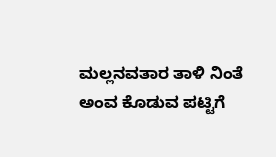ಮಲ್ಲನವತಾರ ತಾಳಿ ನಿಂತೆ
ಅಂವ ಕೊಡುವ ಪಟ್ಟಿಗೆ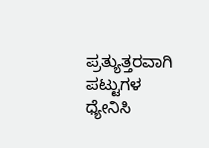ಪ್ರತ್ಯುತ್ತರವಾಗಿ ಪಟ್ಟುಗಳ ಧ್ಯೇನಿಸಿ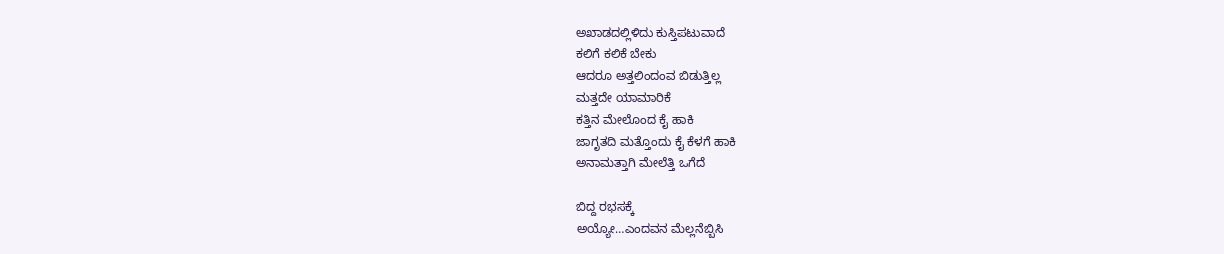ಅಖಾಡದಲ್ಲಿಳಿದು ಕುಸ್ತಿಪಟುವಾದೆ
ಕಲಿಗೆ ಕಲಿಕೆ ಬೇಕು
ಆದರೂ ಅತ್ತಲಿಂದಂವ ಬಿಡುತ್ತಿಲ್ಲ
ಮತ್ತದೇ ಯಾಮಾರಿಕೆ
ಕತ್ತಿನ ಮೇಲೊಂದ ಕೈ ಹಾಕಿ
ಜಾಗೃತದಿ ಮತ್ತೊಂದು ಕೈ ಕೆಳಗೆ ಹಾಕಿ
ಅನಾಮತ್ತಾಗಿ ಮೇಲೆತ್ತಿ ಒಗೆದೆ

ಬಿದ್ದ ರಭಸಕ್ಕೆ
ಅಯ್ಯೋ…ಎಂದವನ ಮೆಲ್ಲನೆಬ್ಬಿಸಿ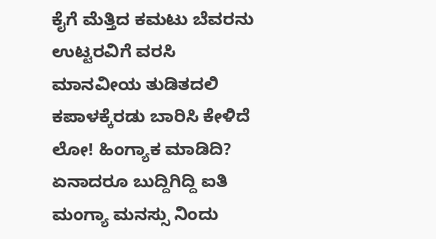ಕೈಗೆ ಮೆತ್ತಿದ ಕಮಟು ಬೆವರನು
ಉಟ್ಟರವಿಗೆ ವರಸಿ
ಮಾನವೀಯ ತುಡಿತದಲಿ
ಕಪಾಳಕ್ಕೆರಡು ಬಾರಿಸಿ ಕೇಳಿದೆ
ಲೋ! ಹಿಂಗ್ಯಾಕ ಮಾಡಿದಿ?
ಏನಾದರೂ ಬುದ್ದಿಗಿದ್ದಿ ಐತಿ
ಮಂಗ್ಯಾ ಮನಸ್ಸು ನಿಂದು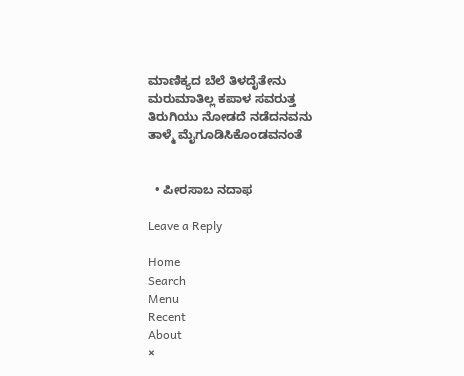ಮಾಣಿಕ್ಯದ ಬೆಲೆ ತಿಳದೈತೇನು
ಮರುಮಾತಿಲ್ಲ ಕಪಾಳ ಸವರುತ್ತ
ತಿರುಗಿಯು ನೋಡದೆ ನಡೆದನವನು
ತಾಳ್ಮೆ ಮೈಗೂಡಿಸಿಕೊಂಡವನಂತೆ


  • ಪೀರಸಾಬ ನದಾಫ

Leave a Reply

Home
Search
Menu
Recent
About
×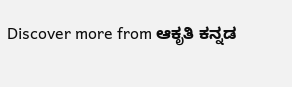Discover more from ಆಕೃತಿ ಕನ್ನಡ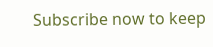Subscribe now to keep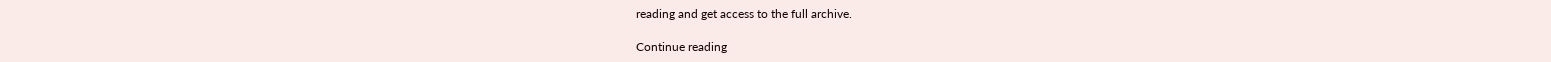reading and get access to the full archive.

Continue reading